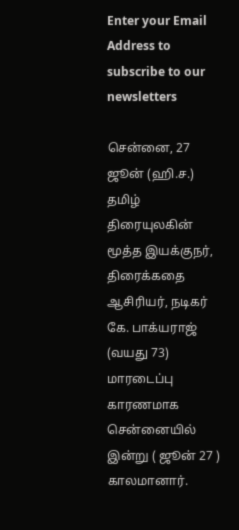Enter your Email Address to subscribe to our newsletters

சென்னை, 27 ஜூன் (ஹி.ச.)
தமிழ் திரையுலகின் மூத்த இயக்குநர், திரைக்கதை ஆசிரியர், நடிகர் கே. பாக்யராஜ் (வயது 73) மாரடைப்பு காரணமாக சென்னையில் இன்று ( ஜூன் 27 ) காலமானார்.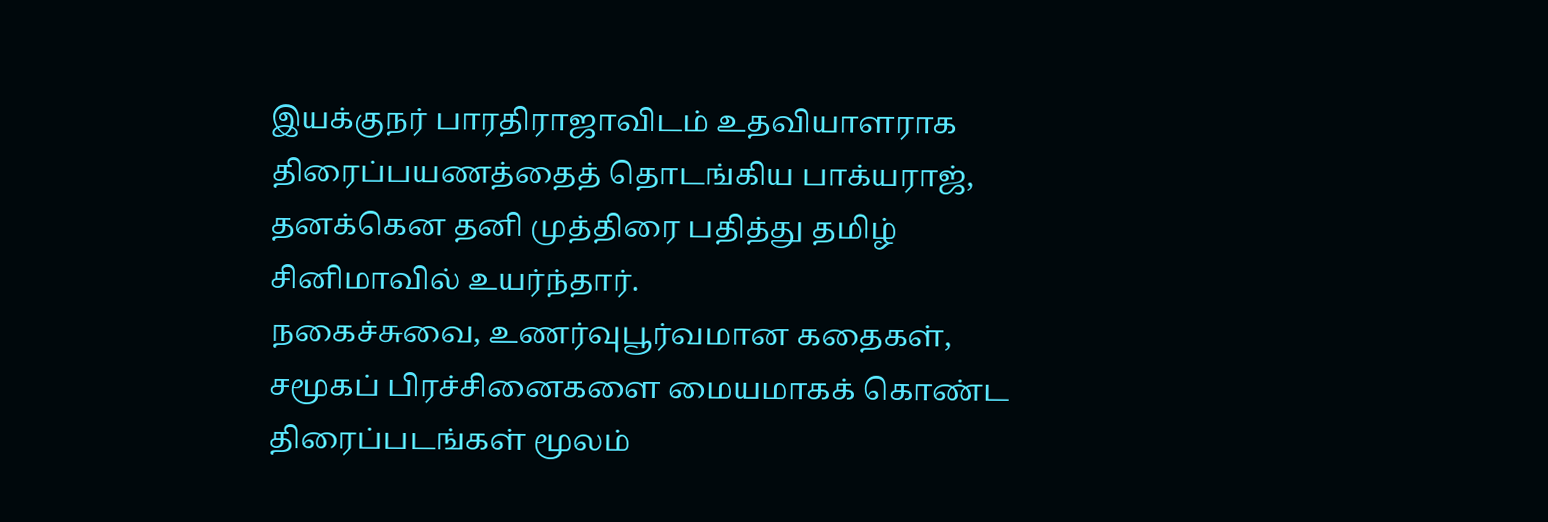இயக்குநர் பாரதிராஜாவிடம் உதவியாளராக திரைப்பயணத்தைத் தொடங்கிய பாக்யராஜ், தனக்கென தனி முத்திரை பதித்து தமிழ் சினிமாவில் உயர்ந்தார்.
நகைச்சுவை, உணர்வுபூர்வமான கதைகள், சமூகப் பிரச்சினைகளை மையமாகக் கொண்ட திரைப்படங்கள் மூலம்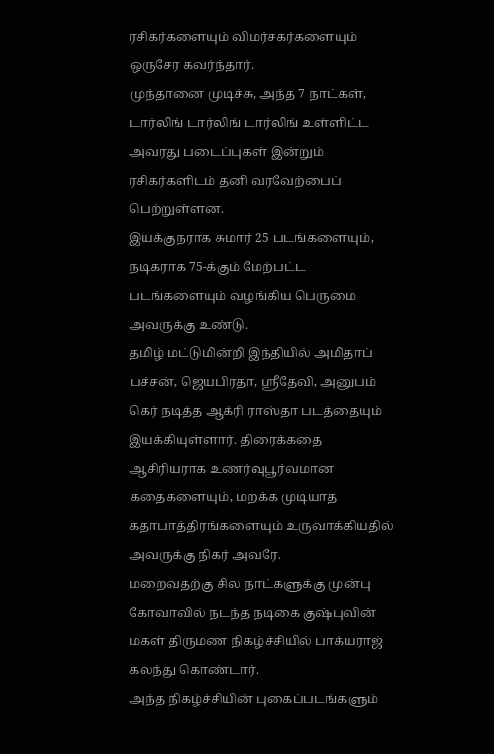ரசிகர்களையும் விமர்சகர்களையும் ஒருசேர கவர்ந்தார்.
முந்தானை முடிச்சு, அந்த 7 நாட்கள், டார்லிங் டார்லிங் டார்லிங் உள்ளிட்ட அவரது படைப்புகள் இன்றும் ரசிகர்களிடம் தனி வரவேற்பைப் பெற்றுள்ளன.
இயக்குநராக சுமார் 25 படங்களையும், நடிகராக 75-க்கும் மேற்பட்ட படங்களையும் வழங்கிய பெருமை அவருக்கு உண்டு.
தமிழ் மட்டுமின்றி இந்தியில் அமிதாப் பச்சன், ஜெயபிரதா, ஸ்ரீதேவி, அனுபம் கெர் நடித்த ஆக்ரி ராஸ்தா படத்தையும் இயக்கியுள்ளார். திரைக்கதை ஆசிரியராக உணர்வுபூர்வமான கதைகளையும், மறக்க முடியாத கதாபாத்திரங்களையும் உருவாக்கியதில் அவருக்கு நிகர் அவரே.
மறைவதற்கு சில நாட்களுக்கு முன்பு கோவாவில் நடந்த நடிகை குஷ்புவின் மகள் திருமண நிகழ்ச்சியில் பாக்யராஜ் கலந்து கொண்டார்.
அந்த நிகழ்ச்சியின் புகைப்படங்களும்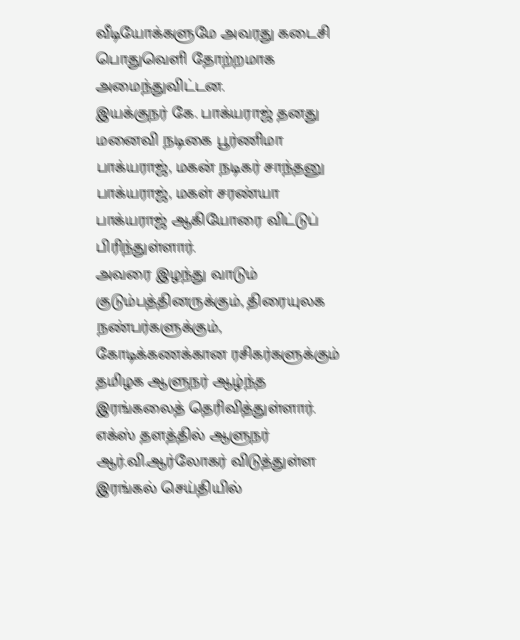வீடியோக்களுமே அவரது கடைசி பொதுவெளி தோற்றமாக அமைந்துவிட்டன.
இயக்குநர் கே. பாக்யராஜ் தனது மனைவி நடிகை பூர்ணிமா பாக்யராஜ், மகன் நடிகர் சாந்தனு பாக்யராஜ், மகள் சரண்யா பாக்யராஜ் ஆகியோரை விட்டுப் பிரிந்துள்ளார்.
அவரை இழந்து வாடும் குடும்பத்தினருக்கும், திரையுலக நண்பர்களுக்கும், கோடிக்கணக்கான ரசிகர்களுக்கும் தமிழக ஆளுநர் ஆழ்ந்த இரங்கலைத் தெரிவித்துள்ளார்.
எக்ஸ் தளத்தில் ஆளுநர் ஆர்.வி.ஆர்லோகர் விடுத்துள்ள இரங்கல் செய்தியில்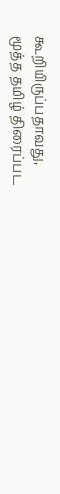கூறியிருப்பதாவது,
மூத்த தமிழ் திரைப்பட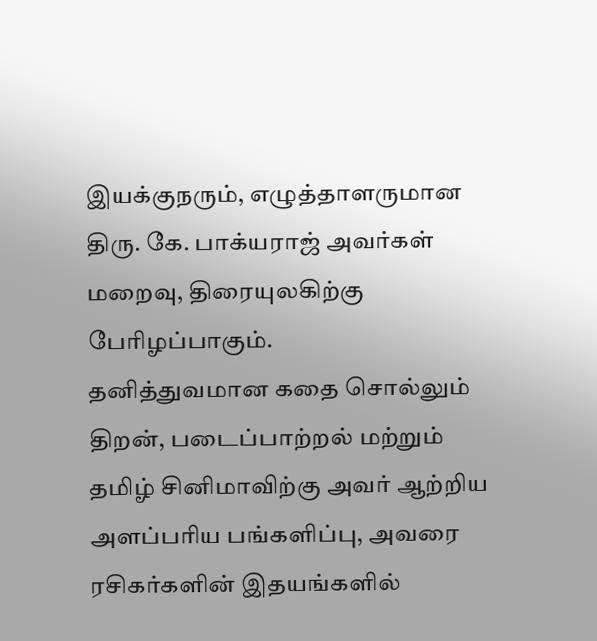இயக்குநரும், எழுத்தாளருமான திரு. கே. பாக்யராஜ் அவர்கள் மறைவு, திரையுலகிற்கு பேரிழப்பாகும்.
தனித்துவமான கதை சொல்லும் திறன், படைப்பாற்றல் மற்றும் தமிழ் சினிமாவிற்கு அவர் ஆற்றிய அளப்பரிய பங்களிப்பு, அவரை ரசிகர்களின் இதயங்களில்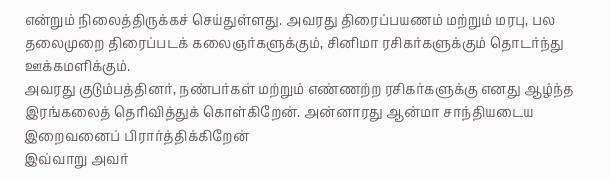என்றும் நிலைத்திருக்கச் செய்துள்ளது. அவரது திரைப்பயணம் மற்றும் மரபு, பல தலைமுறை திரைப்படக் கலைஞர்களுக்கும், சினிமா ரசிகர்களுக்கும் தொடர்ந்து ஊக்கமளிக்கும்.
அவரது குடும்பத்தினர், நண்பர்கள் மற்றும் எண்ணற்ற ரசிகர்களுக்கு எனது ஆழ்ந்த இரங்கலைத் தெரிவித்துக் கொள்கிறேன். அன்னாரது ஆன்மா சாந்தியடைய இறைவனைப் பிரார்த்திக்கிறேன்
இவ்வாறு அவர்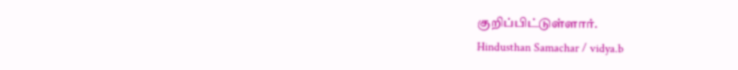குறிப்பிட்டுள்ளார்.
Hindusthan Samachar / vidya.b